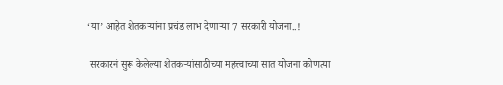‘या’ आहेत शेतकऱ्यांना प्रचंड लाभ देणाऱ्या 7 सरकारी योजना..!

 सरकारनं सुरू केलेल्या शेतकऱ्यांसाठीच्या महत्त्वाच्या सात योजना कोणत्या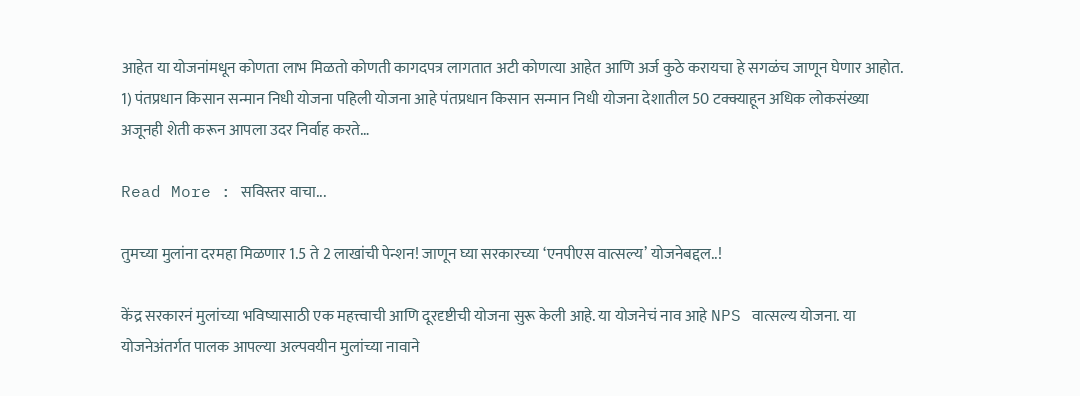आहेत या योजनांमधून कोणता लाभ मिळतो कोणती कागदपत्र लागतात अटी कोणत्या आहेत आणि अर्ज कुठे करायचा हे सगळंच जाणून घेणार आहोत. 1) पंतप्रधान किसान सन्मान निधी योजना पहिली योजना आहे पंतप्रधान किसान सन्मान निधी योजना देशातील 50 टक्क्याहून अधिक लोकसंख्या अजूनही शेती करून आपला उदर निर्वाह करते…

Read More : सविस्तर वाचा...

तुमच्या मुलांना दरमहा मिळणार 1.5 ते 2 लाखांची पेन्शन! जाणून घ्या सरकारच्या ‘एनपीएस वात्सल्य’ योजनेबद्दल..!

केंद्र सरकारनं मुलांच्या भविष्यासाठी एक महत्त्वाची आणि दूरदृष्टीची योजना सुरू केली आहे. या योजनेचं नाव आहे NPS वात्सल्य योजना. या योजनेअंतर्गत पालक आपल्या अल्पवयीन मुलांच्या नावाने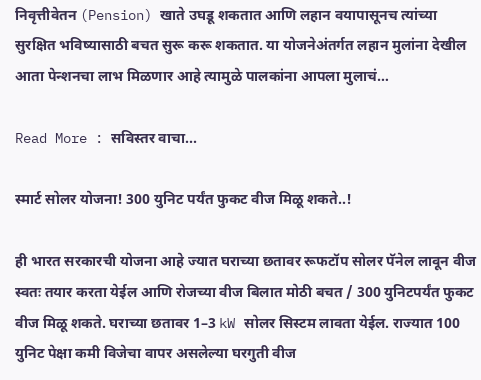निवृत्तीवेतन (Pension) खाते उघडू शकतात आणि लहान वयापासूनच त्यांच्या सुरक्षित भविष्यासाठी बचत सुरू करू शकतात. या योजनेअंतर्गत लहान मुलांना देखील आता पेन्शनचा लाभ मिळणार आहे त्यामुळे पालकांना आपला मुलाचं…

Read More : सविस्तर वाचा...

स्मार्ट सोलर योजना! 300 युनिट पर्यंत फुकट वीज मिळू शकते..!

ही भारत सरकारची योजना आहे ज्यात घराच्या छतावर रूफटॉप सोलर पॅनेल लावून वीज स्वतः तयार करता येईल आणि रोजच्या वीज बिलात मोठी बचत / 300 युनिटपर्यंत फुकट वीज मिळू शकते. घराच्या छतावर 1–3 kW सोलर सिस्टम लावता येईल. राज्यात 100 युनिट पेक्षा कमी विजेचा वापर असलेल्या घरगुती वीज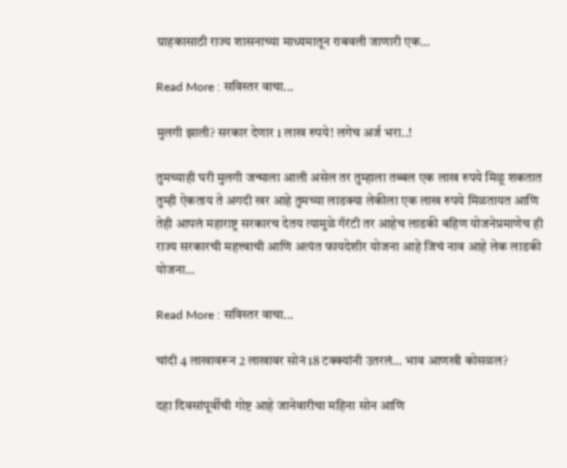ग्राहकासाठी राज्य शासनाच्या माध्यमातून राबवली जाणारी एक…

Read More : सविस्तर वाचा...

मुलगी झाली? सरकार देणार 1 लाख रुपये! लगेच अर्ज भरा..!

तुमच्याही घरी मुलगी जन्माला आली असेल तर तुम्हाला तब्बल एक लाख रुपये मिळू शकतात तुम्ही ऐकताय ते अगदी खर आहे तुमच्या लाडक्या लेकीला एक लाख रुपये मिळतायत आणि तेही आपलं महाराष्ट्र सरकारच देतय त्यामुळे गॅरंटी तर आहेच लाडकी बहिण योजनेप्रमाणेच ही राज्य सरकारची महत्त्वाची आणि अत्यंत फायदेशीर योजना आहे जिचं नाव आहे लेक लाडकी योजना…

Read More : सविस्तर वाचा...

चांदी 4 लाखावरून 2 लाखावर सोनं 18 टक्क्यांनी उतरलं… भाव आणखी कोसळल?

दहा दिवसांपूर्वीची गोष्ट आहे जानेवारीचा महिना सोन आणि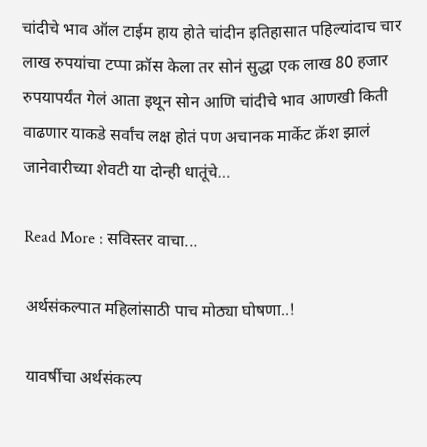चांदीचे भाव ऑल टाईम हाय होते चांदीन इतिहासात पहिल्यांदाच चार लाख रुपयांचा टप्पा क्रॉस केला तर सोनं सुद्धा एक लाख 80 हजार रुपयापर्यंत गेलं आता इथून सोन आणि चांदीचे भाव आणखी किती वाढणार याकडे सर्वांच लक्ष होतं पण अचानक मार्केट क्रॅश झालं जानेवारीच्या शेवटी या दोन्ही धातूंचे…

Read More : सविस्तर वाचा...

अर्थसंकल्पात महिलांसाठी पाच मोठ्या घोषणा..!

यावर्षीचा अर्थसंकल्प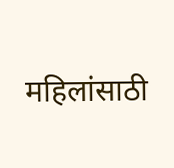महिलांसाठी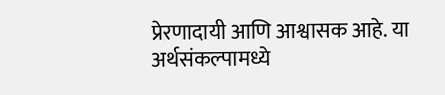प्रेरणादायी आणि आश्वासक आहे. या अर्थसंकल्पामध्ये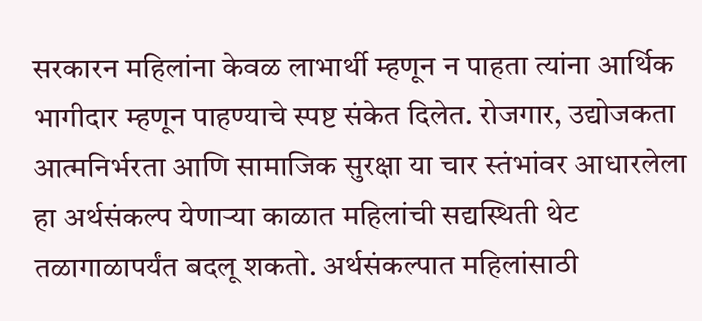सरकारन महिलांना केवळ लाभार्थी म्हणून न पाहता त्यांना आर्थिक भागीदार म्हणून पाहण्याचे स्पष्ट संकेत दिलेत. रोजगार, उद्योजकता आत्मनिर्भरता आणि सामाजिक सुरक्षा या चार स्तंभांवर आधारलेला हा अर्थसंकल्प येणाऱ्या काळात महिलांची सद्यस्थिती थेट तळागाळापर्यंत बदलू शकतो. अर्थसंकल्पात महिलांसाठी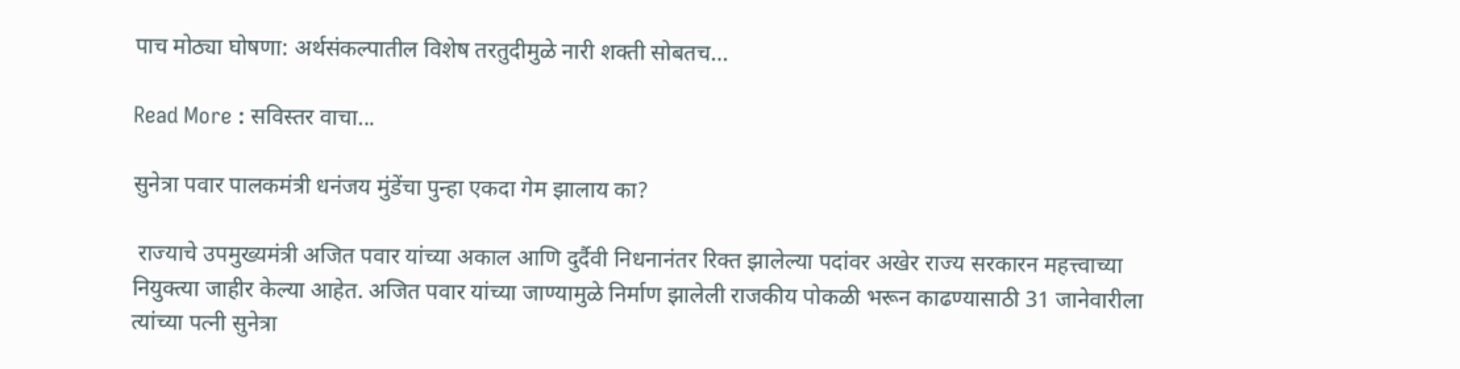पाच मोठ्या घोषणा: अर्थसंकल्पातील विशेष तरतुदीमुळे नारी शक्ती सोबतच…

Read More : सविस्तर वाचा...

सुनेत्रा पवार पालकमंत्री धनंजय मुंडेंचा पुन्हा एकदा गेम झालाय का?

 राज्याचे उपमुख्यमंत्री अजित पवार यांच्या अकाल आणि दुर्दैवी निधनानंतर रिक्त झालेल्या पदांवर अखेर राज्य सरकारन महत्त्वाच्या नियुक्त्या जाहीर केल्या आहेत. अजित पवार यांच्या जाण्यामुळे निर्माण झालेली राजकीय पोकळी भरून काढण्यासाठी 31 जानेवारीला त्यांच्या पत्नी सुनेत्रा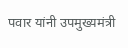पवार यांनी उपमुख्यमंत्री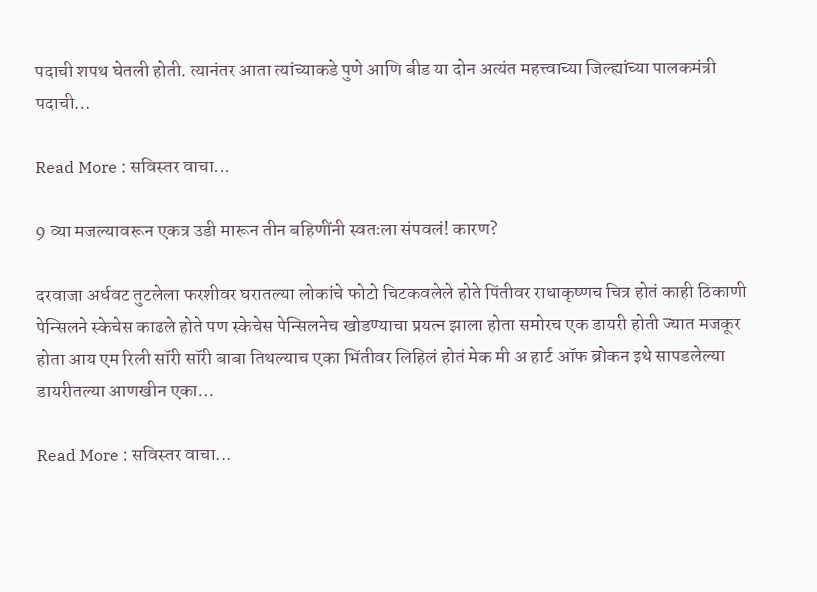पदाची शपथ घेतली होती. त्यानंतर आता त्यांच्याकडे पुणे आणि बीड या दोन अत्यंत महत्त्वाच्या जिल्ह्यांच्या पालकमंत्री पदाची…

Read More : सविस्तर वाचा...

9 व्या मजल्यावरून एकत्र उडी मारून तीन बहिणींनी स्वतःला संपवलं! कारण?

दरवाजा अर्धवट तुटलेला फरशीवर घरातल्या लोकांचे फोटो चिटकवलेले होते पिंतीवर राधाकृष्णच चित्र होतं काही ठिकाणी पेन्सिलने स्केचेस काढले होते पण स्केचेस पेन्सिलनेच खोडण्याचा प्रयत्न झाला होता समोरच एक डायरी होती ज्यात मजकूर होता आय एम रिली सॉरी सॉरी बाबा तिथल्याच एका भिंतीवर लिहिलं होतं मेक मी अ हार्ट ऑफ ब्रोकन इथे सापडलेल्या डायरीतल्या आणखीन एका…

Read More : सविस्तर वाचा...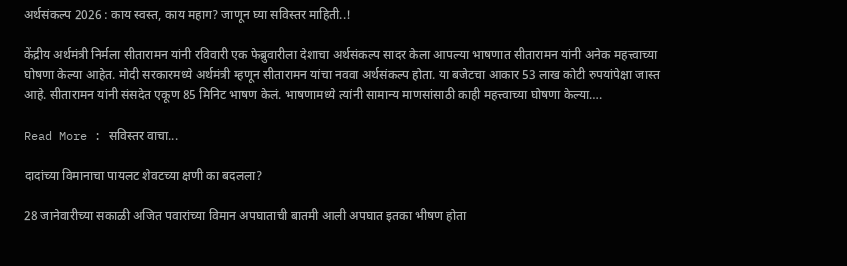अर्थसंकल्प 2026 : काय स्वस्त, काय महाग? जाणून घ्या सविस्तर माहिती..!

केंद्रीय अर्थमंत्री निर्मला सीतारामन यांनी रविवारी एक फेब्रुवारीला देशाचा अर्थसंकल्प सादर केला आपल्या भाषणात सीतारामन यांनी अनेक महत्त्वाच्या घोषणा केल्या आहेत. मोदी सरकारमध्ये अर्थमंत्री म्हणून सीतारामन यांचा नववा अर्थसंकल्प होता. या बजेटचा आकार 53 लाख कोटी रुपयांपेक्षा जास्त आहे. सीतारामन यांनी संसदेत एकूण 85 मिनिट भाषण केलं. भाषणामध्ये त्यांनी सामान्य माणसांसाठी काही महत्त्वाच्या घोषणा केल्या….

Read More : सविस्तर वाचा...

दादांच्या विमानाचा पायलट शेवटच्या क्षणी का बदलला?

28 जानेवारीच्या सकाळी अजित पवारांच्या विमान अपघाताची बातमी आली अपघात इतका भीषण होता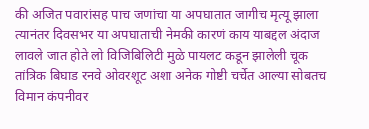की अजित पवारांसह पाच जणांचा या अपघातात जागीच मृत्यू झाला त्यानंतर दिवसभर या अपघाताची नेमकी कारणं काय याबद्दल अंदाज लावले जात होते लो विजिबिलिटी मुळे पायलट कडून झालेली चूक तांत्रिक बिघाड रनवे ओवरशूट अशा अनेक गोष्टी चर्चेत आल्या सोबतच विमान कंपनीवर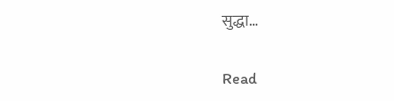सुद्धा…

Read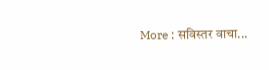More : सविस्तर वाचा...